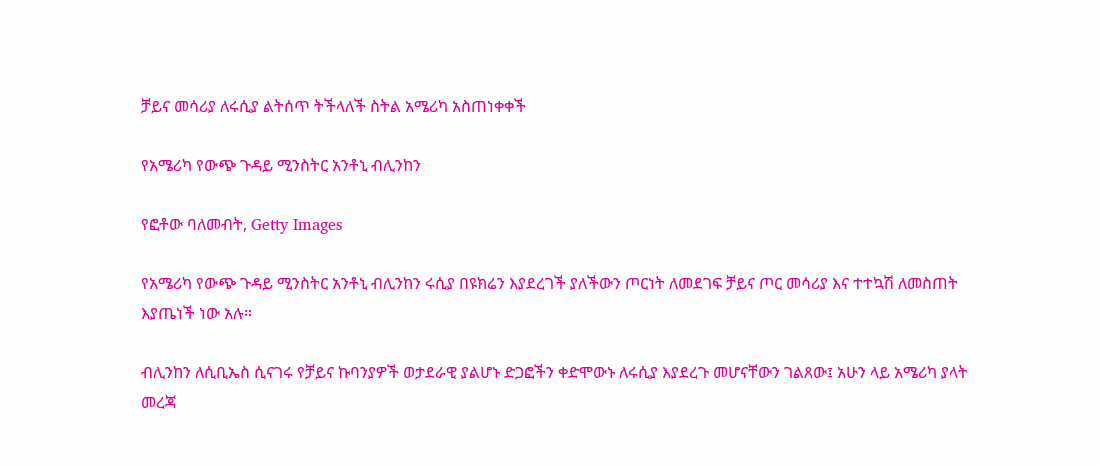ቻይና መሳሪያ ለሩሲያ ልትሰጥ ትችላለች ስትል አሜሪካ አስጠነቀቀች

የአሜሪካ የውጭ ጉዳይ ሚንስትር አንቶኒ ብሊንከን

የፎቶው ባለመብት, Getty Images

የአሜሪካ የውጭ ጉዳይ ሚንስትር አንቶኒ ብሊንከን ሩሲያ በዩክሬን እያደረገች ያለችውን ጦርነት ለመደገፍ ቻይና ጦር መሳሪያ እና ተተኳሽ ለመስጠት እያጤነች ነው አሉ።

ብሊንከን ለሲቢኤስ ሲናገሩ የቻይና ኩባንያዎች ወታደራዊ ያልሆኑ ድጋፎችን ቀድሞውኑ ለሩሲያ እያደረጉ መሆናቸውን ገልጸው፤ አሁን ላይ አሜሪካ ያላት መረጃ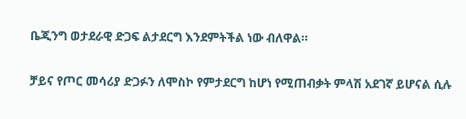ቤጂንግ ወታደራዊ ድጋፍ ልታደርግ እንደምትችል ነው ብለዋል።

ቻይና የጦር መሳሪያ ድጋፉን ለሞስኮ የምታደርግ ከሆነ የሚጠብቃት ምላሽ አደገኛ ይሆናል ሲሉ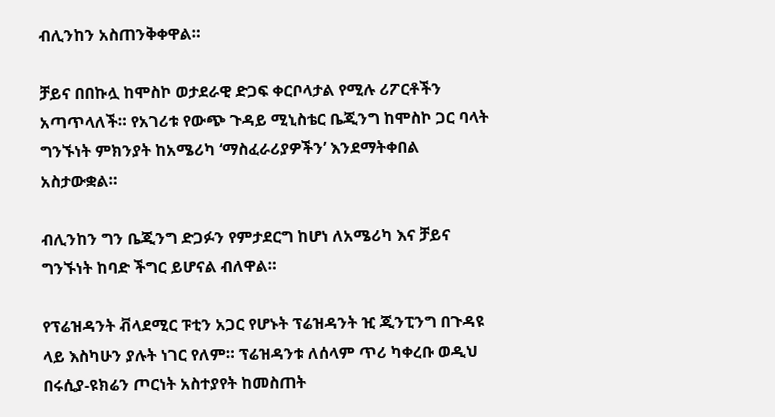ብሊንከን አስጠንቅቀዋል።

ቻይና በበኩሏ ከሞስኮ ወታደራዊ ድጋፍ ቀርቦላታል የሚሉ ሪፖርቶችን አጣጥላለች። የአገሪቱ የውጭ ጉዳይ ሚኒስቴር ቤጂንግ ከሞስኮ ጋር ባላት ግንኙነት ምክንያት ከአሜሪካ ‘ማስፈራሪያዎችን’ እንደማትቀበል አስታውቋል።

ብሊንከን ግን ቤጂንግ ድጋፉን የምታደርግ ከሆነ ለአሜሪካ እና ቻይና ግንኙነት ከባድ ችግር ይሆናል ብለዋል።

የፕሬዝዳንት ቭላደሚር ፑቲን አጋር የሆኑት ፕሬዝዳንት ዢ ጂንፒንግ በጉዳዩ ላይ እስካሁን ያሉት ነገር የለም። ፕሬዝዳንቱ ለሰላም ጥሪ ካቀረቡ ወዲህ በሩሲያ-ዩክሬን ጦርነት አስተያየት ከመስጠት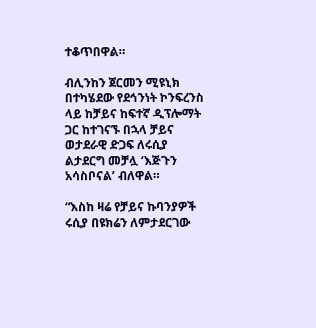ተቆጥበዋል።

ብሊንከን ጀርመን ሚዩኒክ በተካሄደው የደኅንነት ኮንፍረንስ ላይ ከቻይና ከፍተኛ ዲፕሎማት ጋር ከተገናኙ በኋላ ቻይና ወታደራዊ ድጋፍ ለሩሲያ ልታደርግ መቻሏ ‘እጅጉን አሳስቦናል’ ብለዋል።

“እስከ ዛሬ የቻይና ኩባንያዎች ሩሲያ በዩክሬን ለምታደርገው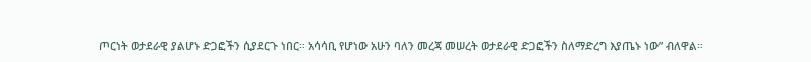ጦርነት ወታደራዊ ያልሆኑ ድጋፎችን ሲያደርጉ ነበር። አሳሳቢ የሆነው አሁን ባለን መረጃ መሠረት ወታደራዊ ድጋፎችን ስለማድረግ እያጤኑ ነው” ብለዋል።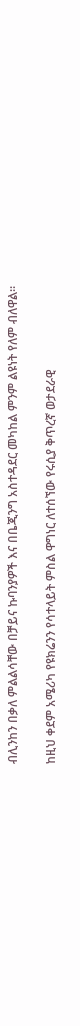ብሊንከን በቃለ ምልልሳቸው በቻይና ኩባንያዎች እና በቤጂንግ አስተዳደር መካከል ምንም ልዩነት የለም ብለዋል።

ከዚህ ቀደም አሜሪካ የዩክሬንን የሳተላይት ምስል ዋግነር ለተሰኘው የሩሲያ ቅጥረኛ ወታደራዊ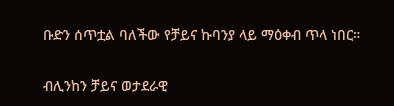ቡድን ሰጥቷል ባለችው የቻይና ኩባንያ ላይ ማዕቀብ ጥላ ነበር።

ብሊንከን ቻይና ወታደራዊ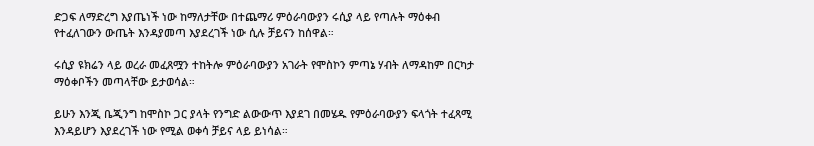ድጋፍ ለማድረግ እያጤነች ነው ከማለታቸው በተጨማሪ ምዕራባውያን ሩሲያ ላይ የጣሉት ማዕቀብ የተፈለገውን ውጤት እንዳያመጣ እያደረገች ነው ሲሉ ቻይናን ከሰዋል።

ሩሲያ ዩክሬን ላይ ወረራ መፈጸሟን ተከትሎ ምዕራባውያን አገራት የሞስኮን ምጣኔ ሃብት ለማዳከም በርካታ ማዕቀቦችን መጣላቸው ይታወሳል።

ይሁን እንጂ ቤጂንግ ከሞስኮ ጋር ያላት የንግድ ልውውጥ እያደገ በመሄዱ የምዕራባውያን ፍላጎት ተፈጻሚ እንዳይሆን እያደረገች ነው የሚል ወቀሳ ቻይና ላይ ይነሳል።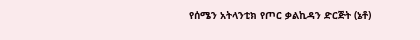የሰሜን አትላንቲክ የጦር ቃልኪዳን ድርጅት (ኔቶ)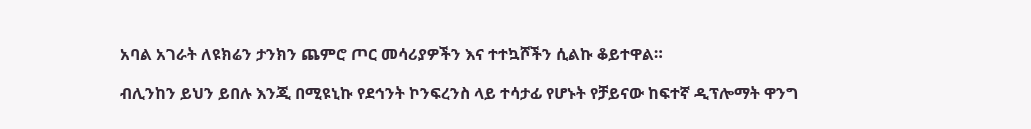አባል አገራት ለዩክሬን ታንክን ጨምሮ ጦር መሳሪያዎችን እና ተተኳሾችን ሲልኩ ቆይተዋል።

ብሊንከን ይህን ይበሉ እንጂ በሚዩኒኩ የደኅንት ኮንፍረንስ ላይ ተሳታፊ የሆኑት የቻይናው ከፍተኛ ዲፕሎማት ዋንግ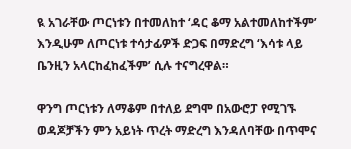ዪ አገራቸው ጦርነቱን በተመለከተ ‘ዳር ቆማ አልተመለከተችም’ እንዲሁም ለጦርነቱ ተሳታፊዎች ድጋፍ በማድረግ ‘እሳቱ ላይ ቤንዚን አላርከፈከፈችም’ ሲሉ ተናግረዋል።

ዋንግ ጦርነቱን ለማቆም በተለይ ደግሞ በአውሮፓ የሚገኙ ወዳጆቻችን ምን አይነት ጥረት ማድረግ እንዳለባቸው በጥሞና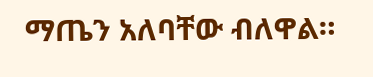ማጤን አለባቸው ብለዋል።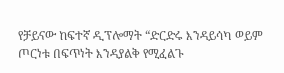የቻይናው ከፍተኛ ዲፕሎማት “ድርድሩ እንዳይሳካ ወይም ጦርነቱ በፍጥነት እንዳያልቅ የሚፈልጉ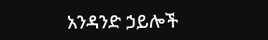አንዳንድ ኃይሎች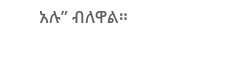አሉ” ብለዋል።